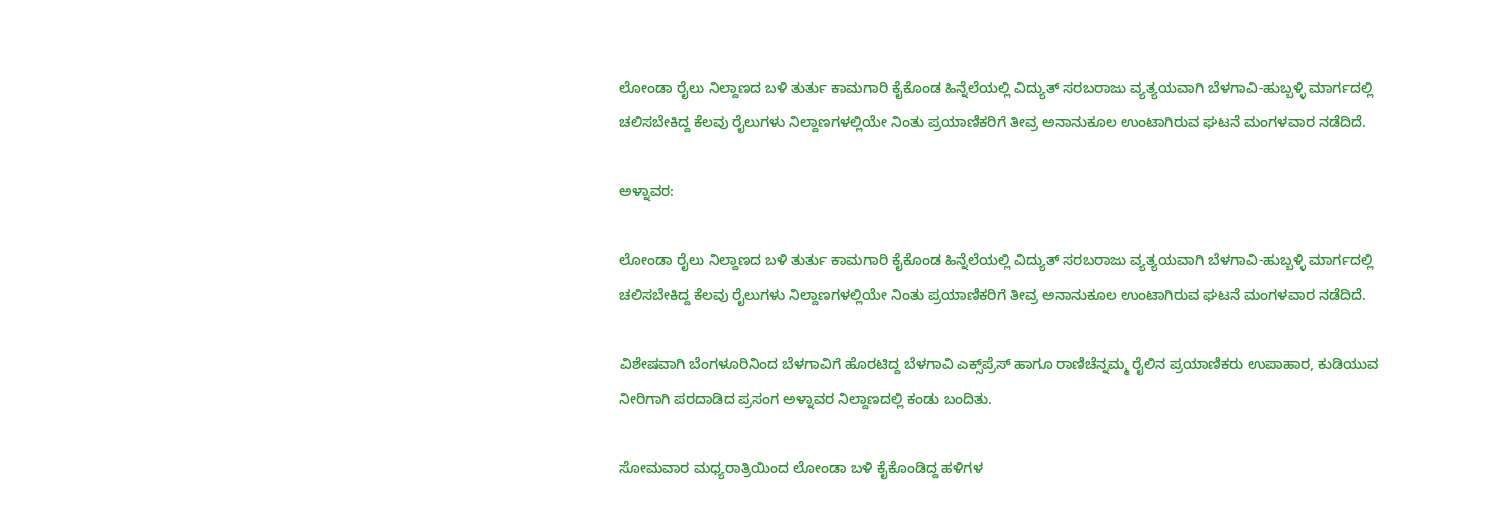ಲೋಂಡಾ ರೈಲು ನಿಲ್ದಾಣದ ಬಳಿ ತುರ್ತು ಕಾಮಗಾರಿ ಕೈಕೊಂಡ ಹಿನ್ನೆಲೆಯಲ್ಲಿ ವಿದ್ಯುತ್ ಸರಬರಾಜು ವ್ಯತ್ಯಯವಾಗಿ ಬೆಳಗಾವಿ-ಹುಬ್ಬಳ್ಳಿ ಮಾರ್ಗದಲ್ಲಿ ಚಲಿಸಬೇಕಿದ್ದ ಕೆಲವು ರೈಲುಗಳು ನಿಲ್ದಾಣಗಳಲ್ಲಿಯೇ ನಿಂತು ಪ್ರಯಾಣಿಕರಿಗೆ ತೀವ್ರ ಅನಾನುಕೂಲ ಉಂಟಾಗಿರುವ ಘಟನೆ ಮಂಗಳವಾರ ನಡೆದಿದೆ.

ಅಳ್ನಾವರ:

ಲೋಂಡಾ ರೈಲು ನಿಲ್ದಾಣದ ಬಳಿ ತುರ್ತು ಕಾಮಗಾರಿ ಕೈಕೊಂಡ ಹಿನ್ನೆಲೆಯಲ್ಲಿ ವಿದ್ಯುತ್ ಸರಬರಾಜು ವ್ಯತ್ಯಯವಾಗಿ ಬೆಳಗಾವಿ-ಹುಬ್ಬಳ್ಳಿ ಮಾರ್ಗದಲ್ಲಿ ಚಲಿಸಬೇಕಿದ್ದ ಕೆಲವು ರೈಲುಗಳು ನಿಲ್ದಾಣಗಳಲ್ಲಿಯೇ ನಿಂತು ಪ್ರಯಾಣಿಕರಿಗೆ ತೀವ್ರ ಅನಾನುಕೂಲ ಉಂಟಾಗಿರುವ ಘಟನೆ ಮಂಗಳವಾರ ನಡೆದಿದೆ.

ವಿಶೇಷವಾಗಿ ಬೆಂಗಳೂರಿನಿಂದ ಬೆಳಗಾವಿಗೆ ಹೊರಟಿದ್ದ ಬೆಳಗಾವಿ ಎಕ್ಸ್‌ಪ್ರೆಸ್‌ ಹಾಗೂ ರಾಣಿಚೆನ್ನಮ್ಮ ರೈಲಿನ ಪ್ರಯಾಣಿಕರು ಉಪಾಹಾರ, ಕುಡಿಯುವ ನೀರಿಗಾಗಿ ಪರದಾಡಿದ ಪ್ರಸಂಗ ಅಳ್ನಾವರ ನಿಲ್ದಾಣದಲ್ಲಿ ಕಂಡು ಬಂದಿತು.

ಸೋಮವಾರ ಮಧ್ಯರಾತ್ರಿಯಿಂದ ಲೋಂಡಾ ಬಳಿ ಕೈಕೊಂಡಿದ್ದ ಹಳಿಗಳ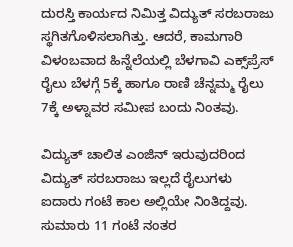ದುರಸ್ತಿ ಕಾರ್ಯದ ನಿಮಿತ್ತ ವಿದ್ಯುತ್ ಸರಬರಾಜು ಸ್ಥಗಿತಗೊಳಿಸಲಾಗಿತ್ತು. ಆದರೆ, ಕಾಮಗಾರಿ ವಿಳಂಬವಾದ ಹಿನ್ನೆಲೆಯಲ್ಲಿ ಬೆಳಗಾವಿ ಎಕ್ಸ್‌ಪ್ರೆಸ್‌ ರೈಲು ಬೆಳಗ್ಗೆ 5ಕ್ಕೆ ಹಾಗೂ ರಾಣಿ ಚೆನ್ನಮ್ಮ ರೈಲು 7ಕ್ಕೆ ಅಳ್ನಾವರ ಸಮೀಪ ಬಂದು ನಿಂತವು.

ವಿದ್ಯುತ್ ಚಾಲಿತ ಎಂಜಿನ್‌ ಇರುವುದರಿಂದ ವಿದ್ಯುತ್ ಸರಬರಾಜು ಇಲ್ಲದೆ ರೈಲುಗಳು ಐದಾರು ಗಂಟೆ ಕಾಲ ಅಲ್ಲಿಯೇ ನಿಂತಿದ್ದವು. ಸುಮಾರು 11 ಗಂಟೆ ನಂತರ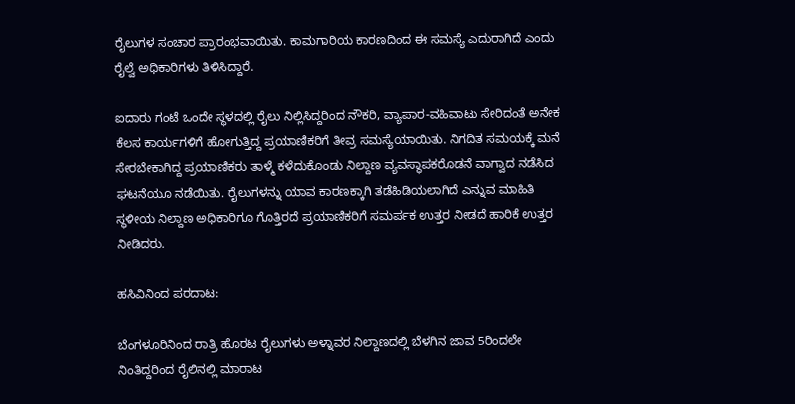ರೈಲುಗಳ ಸಂಚಾರ ಪ್ರಾರಂಭವಾಯಿತು. ಕಾಮಗಾರಿಯ ಕಾರಣದಿಂದ ಈ ಸಮಸ್ಯೆ ಎದುರಾಗಿದೆ ಎಂದು ರೈಲ್ವೆ ಅಧಿಕಾರಿಗಳು ತಿಳಿಸಿದ್ದಾರೆ.

ಐದಾರು ಗಂಟೆ ಒಂದೇ ಸ್ಥಳದಲ್ಲಿ ರೈಲು ನಿಲ್ಲಿಸಿದ್ದರಿಂದ ನೌಕರಿ, ವ್ಯಾಪಾರ-ವಹಿವಾಟು ಸೇರಿದಂತೆ ಅನೇಕ ಕೆಲಸ ಕಾರ್ಯಗಳಿಗೆ ಹೋಗುತ್ತಿದ್ದ ಪ್ರಯಾಣಿಕರಿಗೆ ತೀವ್ರ ಸಮಸ್ಯೆಯಾಯಿತು. ನಿಗದಿತ ಸಮಯಕ್ಕೆ ಮನೆ ಸೇರಬೇಕಾಗಿದ್ದ ಪ್ರಯಾಣಿಕರು ತಾಳ್ಮೆ ಕಳೆದುಕೊಂಡು ನಿಲ್ದಾಣ ವ್ಯವಸ್ಥಾಪಕರೊಡನೆ ವಾಗ್ವಾದ ನಡೆಸಿದ ಘಟನೆಯೂ ನಡೆಯಿತು. ರೈಲುಗಳನ್ನು ಯಾವ ಕಾರಣಕ್ಕಾಗಿ ತಡೆಹಿಡಿಯಲಾಗಿದೆ ಎನ್ನುವ ಮಾಹಿತಿ ಸ್ಥಳೀಯ ನಿಲ್ದಾಣ ಅಧಿಕಾರಿಗೂ ಗೊತ್ತಿರದೆ ಪ್ರಯಾಣಿಕರಿಗೆ ಸಮರ್ಪಕ ಉತ್ತರ ನೀಡದೆ ಹಾರಿಕೆ ಉತ್ತರ ನೀಡಿದರು.

ಹಸಿವಿನಿಂದ ಪರದಾಟ:

ಬೆಂಗಳೂರಿನಿಂದ ರಾತ್ರಿ ಹೊರಟ ರೈಲುಗಳು ಅಳ್ನಾವರ ನಿಲ್ದಾಣದಲ್ಲಿ ಬೆಳಗಿನ ಜಾವ 5ರಿಂದಲೇ ನಿಂತಿದ್ದರಿಂದ ರೈಲಿನಲ್ಲಿ ಮಾರಾಟ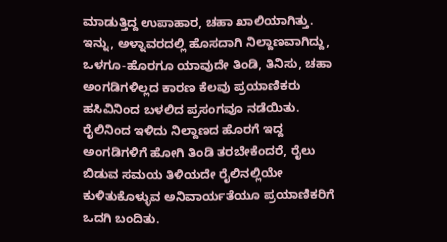ಮಾಡುತ್ತಿದ್ದ ಉಪಾಹಾರ, ಚಹಾ ಖಾಲಿಯಾಗಿತ್ತು. ಇನ್ನು, ಅಳ್ನಾವರದಲ್ಲಿ ಹೊಸದಾಗಿ ನಿಲ್ದಾಣವಾಗಿದ್ದು, ಒಳಗೂ-ಹೊರಗೂ ಯಾವುದೇ ತಿಂಡಿ, ತಿನಿಸು, ಚಹಾ ಅಂಗಡಿಗಳಿಲ್ಲದ ಕಾರಣ ಕೆಲವು ಪ್ರಯಾಣಿಕರು ಹಸಿವಿನಿಂದ ಬಳಲಿದ ಪ್ರಸಂಗವೂ ನಡೆಯಿತು. ರೈಲಿನಿಂದ ಇಳಿದು ನಿಲ್ದಾಣದ ಹೊರಗೆ ಇದ್ದ ಅಂಗಡಿಗಳಿಗೆ ಹೋಗಿ ತಿಂಡಿ ತರಬೇಕೆಂದರೆ, ರೈಲು ಬಿಡುವ ಸಮಯ ತಿಳಿಯದೇ ರೈಲಿನಲ್ಲಿಯೇ ಕುಳಿತುಕೊಳ್ಳುವ ಅನಿವಾರ್ಯತೆಯೂ ಪ್ರಯಾಣಿಕರಿಗೆ ಒದಗಿ ಬಂದಿತು.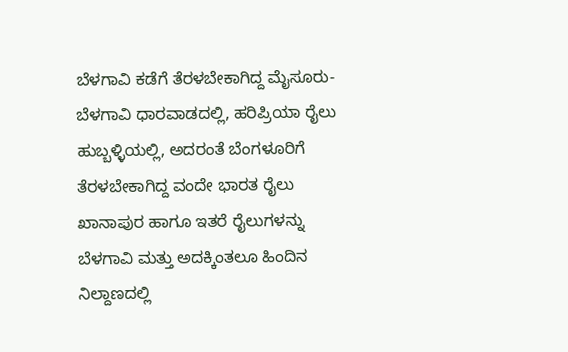ಬೆಳಗಾವಿ ಕಡೆಗೆ ತೆರಳಬೇಕಾಗಿದ್ದ ಮೈಸೂರು- ಬೆಳಗಾವಿ ಧಾರವಾಡದಲ್ಲಿ, ಹರಿಪ್ರಿಯಾ ರೈಲು ಹುಬ್ಬಳ್ಳಿಯಲ್ಲಿ, ಅದರಂತೆ ಬೆಂಗಳೂರಿಗೆ ತೆರಳಬೇಕಾಗಿದ್ದ ವಂದೇ ಭಾರತ ರೈಲು ಖಾನಾಪುರ ಹಾಗೂ ಇತರೆ ರೈಲುಗಳನ್ನು ಬೆಳಗಾವಿ ಮತ್ತು ಅದಕ್ಕಿಂತಲೂ ಹಿಂದಿನ ನಿಲ್ದಾಣದಲ್ಲಿ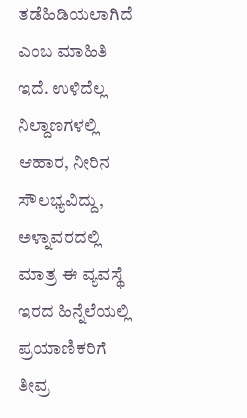ತಡೆಹಿಡಿಯಲಾಗಿದೆ ಎಂಬ ಮಾಹಿತಿ ಇದೆ. ಉಳಿದೆಲ್ಲ ನಿಲ್ದಾಣಗಳಲ್ಲಿ ಆಹಾರ, ನೀರಿನ ಸೌಲಭ್ಯವಿದ್ದು, ಅಳ್ನಾವರದಲ್ಲಿ ಮಾತ್ರ ಈ ವ್ಯವಸ್ಥೆ ಇರದ ಹಿನ್ನೆಲೆಯಲ್ಲಿ ಪ್ರಯಾಣಿಕರಿಗೆ ತೀವ್ರ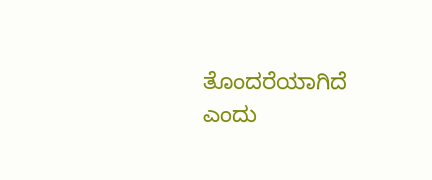ತೊಂದರೆಯಾಗಿದೆ ಎಂದು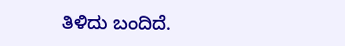ತಿಳಿದು ಬಂದಿದೆ.